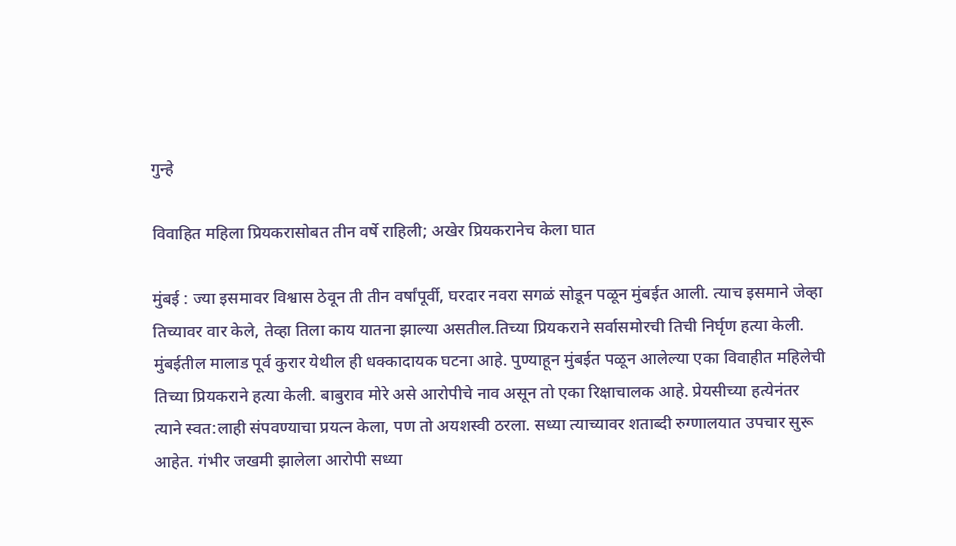गुन्हे

विवाहित महिला प्रियकरासोबत तीन वर्षे राहिली; अखेर प्रियकरानेच केला घात

मुंबई : ज्या इसमावर विश्वास ठेवून ती तीन वर्षांपूर्वी, घरदार नवरा सगळं सोडून पळून मुंबईत आली. त्याच इसमाने जेव्हा तिच्यावर वार केले, तेव्हा तिला काय यातना झाल्या असतील.तिच्या प्रियकराने सर्वासमोरची तिची निर्घृण हत्या केली. मुंबईतील मालाड पूर्व कुरार येथील ही धक्कादायक घटना आहे. पुण्याहून मुंबईत पळून आलेल्या एका विवाहीत महिलेची तिच्या प्रियकराने हत्या केली. बाबुराव मोरे असे आरोपीचे नाव असून तो एका रिक्षाचालक आहे. प्रेयसीच्या हत्येनंतर त्याने स्वत:लाही संपवण्याचा प्रयत्न केला, पण तो अयशस्वी ठरला. सध्या त्याच्यावर शताब्दी रुग्णालयात उपचार सुरू आहेत. गंभीर जखमी झालेला आरोपी सध्या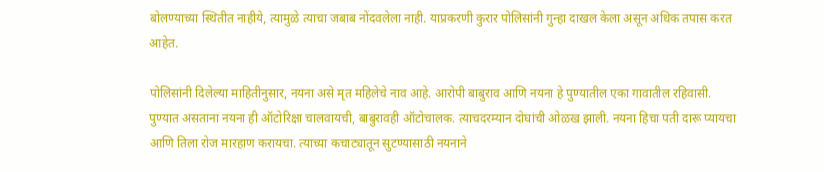बोलण्याच्या स्थितीत नाहीये, त्यामुळे त्याचा जबाब नोंदवलेला नाही. याप्रकरणी कुरार पोलिसांनी गुन्हा दाखल केला असून अधिक तपास करत आहेत.

पोलिसांनी दिलेल्या माहितीनुसार, नयना असे मृत महिलेचे नाव आहे. आरोपी बाबुराव आणि नयना हे पुण्यातील एका गावातील रहिवासी. पुण्यात असताना नयना ही ऑटोरिक्षा चालवायची, बाबुरावही ऑटोचालक. त्याचदरम्यान दोघांची ओळख झाली. नयना हिचा पती दारू प्यायचा आणि तिला रोज मारहाण करायचा. त्याच्या कचाट्यातून सुटण्यासाठी नयनाने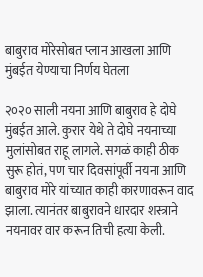बाबुराव मोरेसोबत प्लान आखला आणि मुंबईत येण्याचा निर्णय घेतला

२०२० साली नयना आणि बाबुराव हे दोघे मुंबईत आले. कुरार येथे ते दोघे नयनाच्या मुलांसोबत राहू लागले. सगळं काही ठीक सुरू होतं, पण चार दिवसांपूर्वी नयना आणि बाबुराव मोरे यांच्यात काही कारणावरून वाद झाला. त्यानंतर बाबुरावने धारदार शस्त्राने नयनावर वार करून तिची हत्या केली.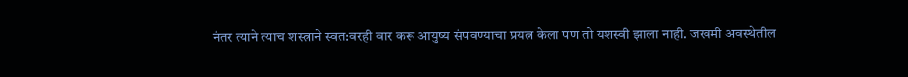नंतर त्याने त्याच शस्त्राने स्वत:वरही वार करू आयुष्य संपवण्याचा प्रयत्न केला पण तो यशस्वी झाला नाही. जखमी अवस्थेतील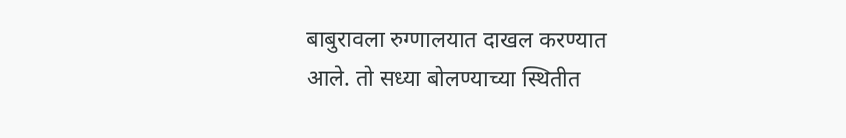बाबुरावला रुग्णालयात दाखल करण्यात आले. तो सध्या बोलण्याच्या स्थितीत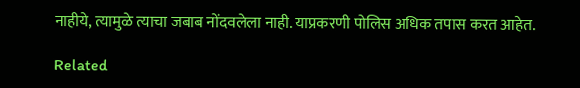नाहीये, त्यामुळे त्याचा जबाब नोंदवलेला नाही. याप्रकरणी पोलिस अधिक तपास करत आहेत.

Related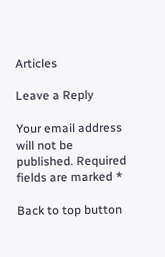Articles

Leave a Reply

Your email address will not be published. Required fields are marked *

Back to top button